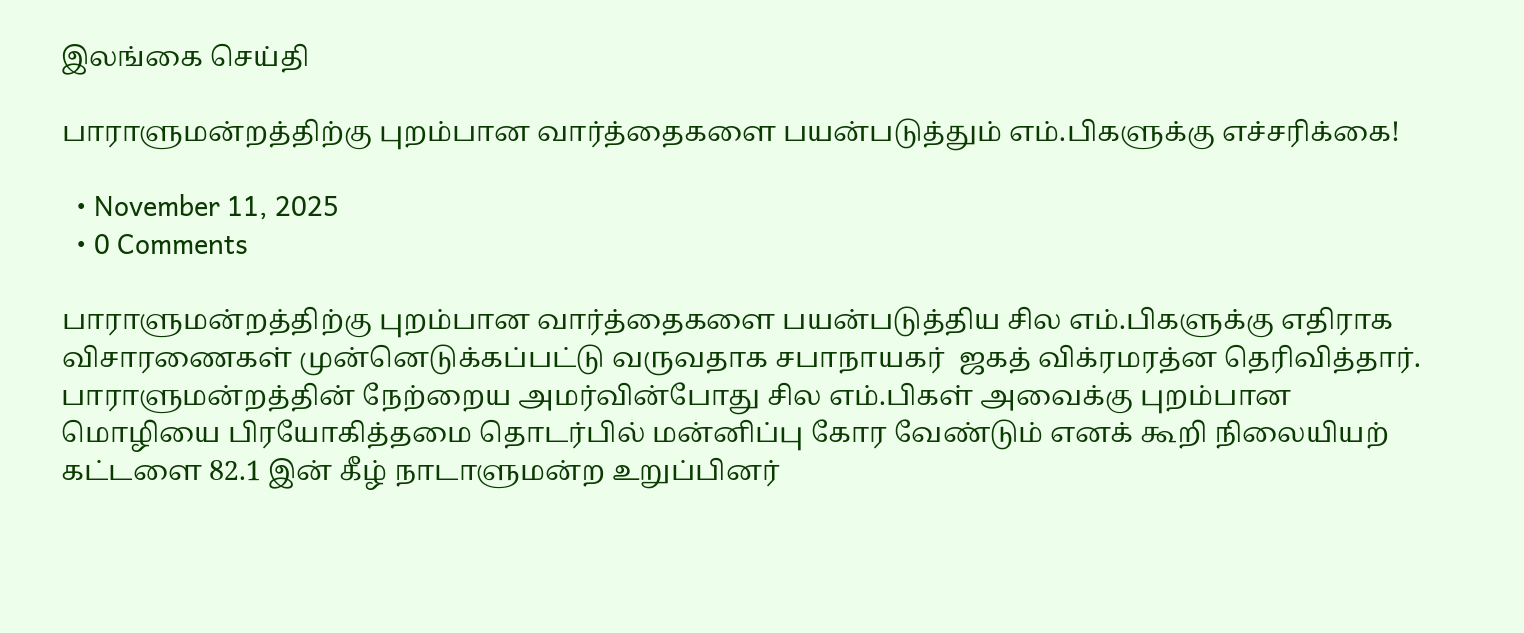இலங்கை செய்தி

பாராளுமன்றத்திற்கு புறம்பான வார்த்தைகளை பயன்படுத்தும் எம்.பிகளுக்கு எச்சரிக்கை!

  • November 11, 2025
  • 0 Comments

பாராளுமன்றத்திற்கு புறம்பான வார்த்தைகளை பயன்படுத்திய சில எம்.பிகளுக்கு எதிராக விசாரணைகள் முன்னெடுக்கப்பட்டு வருவதாக சபாநாயகர்  ஜகத் விக்ரமரத்ன தெரிவித்தார். பாராளுமன்றத்தின் நேற்றைய அமர்வின்போது சில எம்.பிகள் அவைக்கு புறம்பான மொழியை பிரயோகித்தமை தொடர்பில் மன்னிப்பு கோர வேண்டும் எனக் கூறி நிலையியற் கட்டளை 82.1 இன் கீழ் நாடாளுமன்ற உறுப்பினர்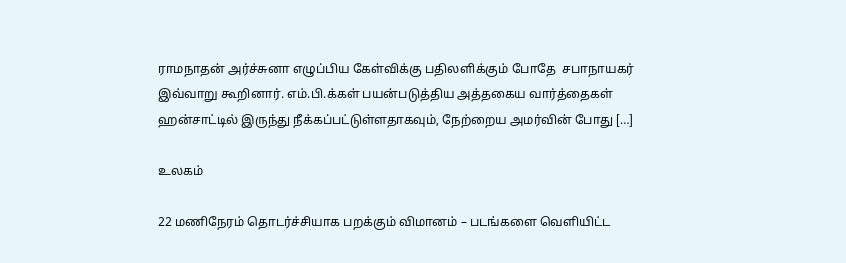ராமநாதன் அர்ச்சுனா எழுப்பிய கேள்விக்கு பதிலளிக்கும் போதே  சபாநாயகர் இவ்வாறு கூறினார். எம்.பி.க்கள் பயன்படுத்திய அத்தகைய வார்த்தைகள் ஹன்சாட்டில் இருந்து நீக்கப்பட்டுள்ளதாகவும், நேற்றைய அமர்வின் போது […]

உலகம்

22 மணிநேரம் தொடர்ச்சியாக பறக்கும் விமானம் – படங்களை வெளியிட்ட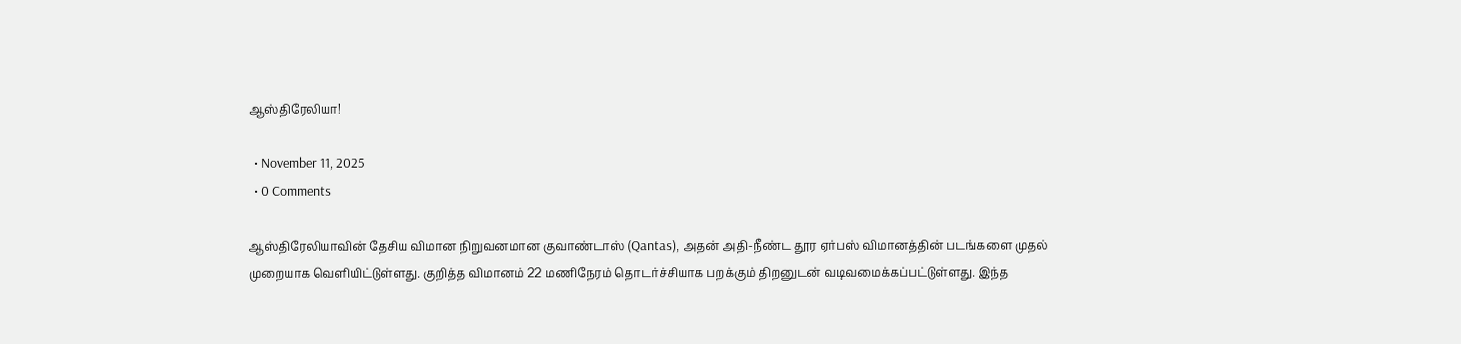ஆஸ்திரேலியா!

  • November 11, 2025
  • 0 Comments

ஆஸ்திரேலியாவின் தேசிய விமான நிறுவனமான குவாண்டாஸ் (Qantas), அதன் அதி-நீண்ட தூர ஏர்பஸ் விமானத்தின் படங்களை முதல் முறையாக வெளியிட்டுள்ளது. குறித்த விமானம் 22 மணிநேரம் தொடர்ச்சியாக பறக்கும் திறனுடன் வடிவமைக்கப்பட்டுள்ளது. இந்த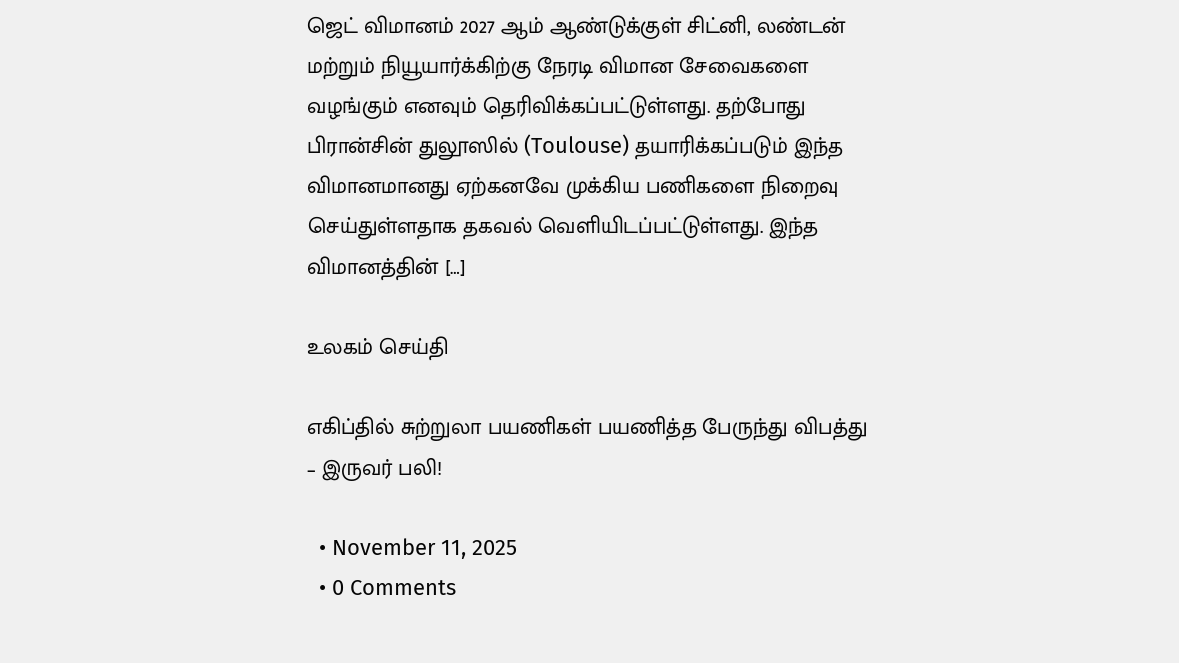ஜெட் விமானம் 2027 ஆம் ஆண்டுக்குள் சிட்னி, லண்டன் மற்றும் நியூயார்க்கிற்கு நேரடி விமான சேவைகளை வழங்கும் எனவும் தெரிவிக்கப்பட்டுள்ளது. தற்போது பிரான்சின் துலூஸில் (Toulouse) தயாரிக்கப்படும் இந்த விமானமானது ஏற்கனவே முக்கிய பணிகளை நிறைவு செய்துள்ளதாக தகவல் வெளியிடப்பட்டுள்ளது. இந்த விமானத்தின் […]

உலகம் செய்தி

எகிப்தில் சுற்றுலா பயணிகள் பயணித்த பேருந்து விபத்து – இருவர் பலி!

  • November 11, 2025
  • 0 Comments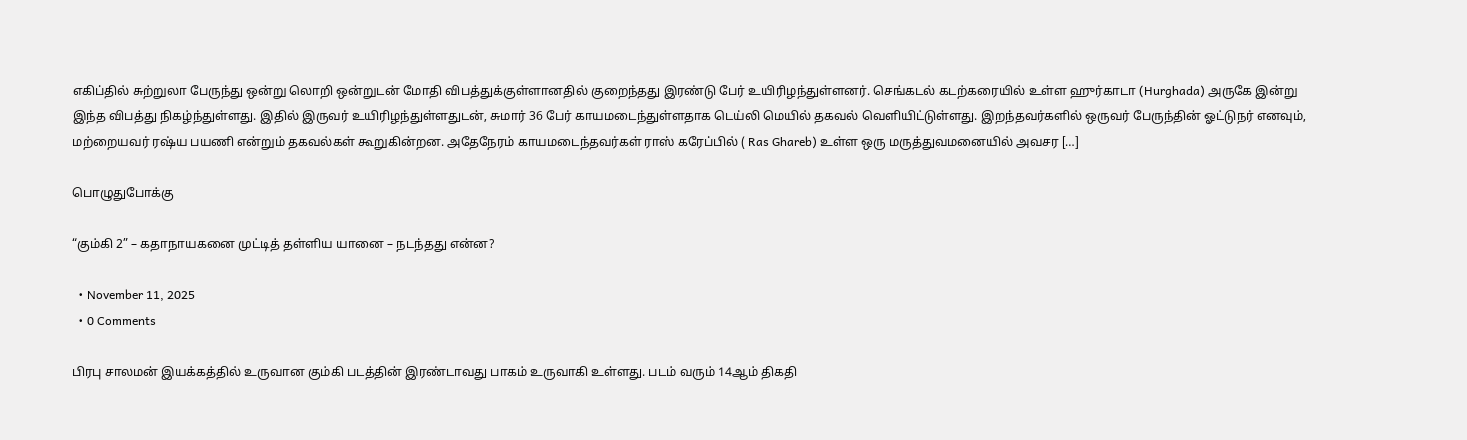எகிப்தில் சுற்றுலா பேருந்து ஒன்று லொறி ஒன்றுடன் மோதி விபத்துக்குள்ளானதில் குறைந்தது இரண்டு பேர் உயிரிழந்துள்ளனர். செங்கடல் கடற்கரையில் உள்ள ஹுர்காடா (Hurghada) அருகே இன்று இந்த விபத்து நிகழ்ந்துள்ளது. இதில் இருவர் உயிரிழந்துள்ளதுடன், சுமார் 36 பேர் காயமடைந்துள்ளதாக டெய்லி மெயில் தகவல் வெளியிட்டுள்ளது. இறந்தவர்களில் ஒருவர் பேருந்தின் ஓட்டுநர் எனவும், மற்றையவர் ரஷ்ய பயணி என்றும் தகவல்கள் கூறுகின்றன. அதேநேரம் காயமடைந்தவர்கள் ராஸ் கரேப்பில் ( Ras Ghareb) உள்ள ஒரு மருத்துவமனையில் அவசர […]

பொழுதுபோக்கு

“கும்கி 2” – கதாநாயகனை முட்டித் தள்ளிய யானை – நடந்தது என்ன?

  • November 11, 2025
  • 0 Comments

பிரபு சாலமன் இயக்கத்தில் உருவான கும்கி படத்தின் இரண்டாவது பாகம் உருவாகி உள்ளது. படம் வரும் 14ஆம் திகதி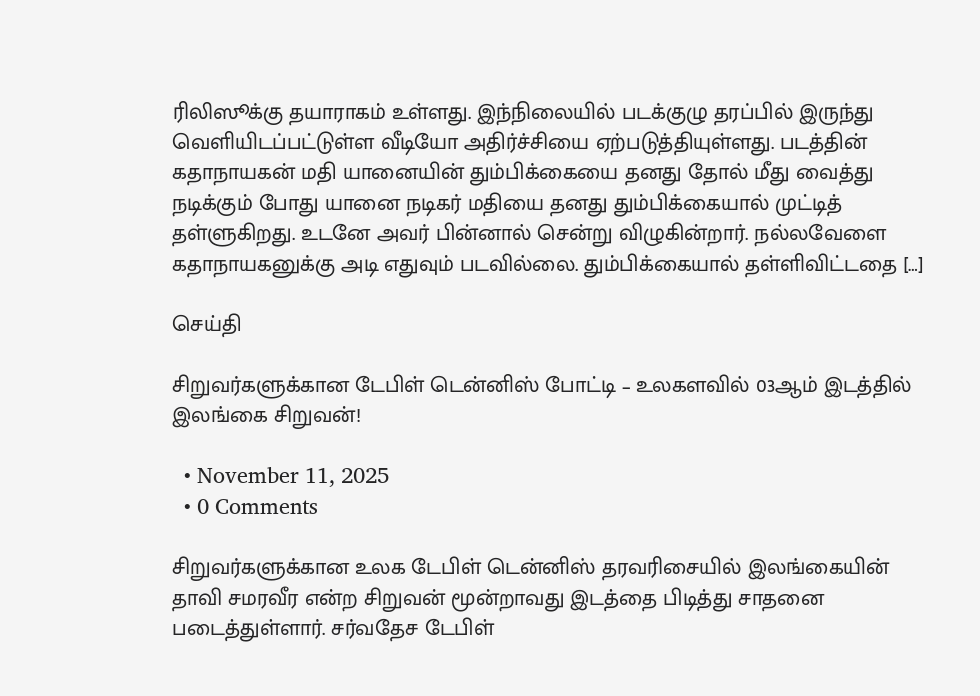ரிலிஸூக்கு தயாராகம் உள்ளது. இந்நிலையில் படக்குழு தரப்பில் இருந்து வெளியிடப்பட்டுள்ள வீடியோ அதிர்ச்சியை ஏற்படுத்தியுள்ளது. படத்தின் கதாநாயகன் மதி யானையின் தும்பிக்கையை தனது தோல் மீது வைத்து நடிக்கும் போது யானை நடிகர் மதியை தனது தும்பிக்கையால் முட்டித் தள்ளுகிறது. உடனே அவர் பின்னால் சென்று விழுகின்றார். நல்லவேளை கதாநாயகனுக்கு அடி எதுவும் படவில்லை. தும்பிக்கையால் தள்ளிவிட்டதை […]

செய்தி

சிறுவர்களுக்கான டேபிள் டென்னிஸ் போட்டி – உலகளவில் 03ஆம் இடத்தில் இலங்கை சிறுவன்!

  • November 11, 2025
  • 0 Comments

சிறுவர்களுக்கான உலக டேபிள் டென்னிஸ் தரவரிசையில் இலங்கையின்   தாவி சமரவீர என்ற சிறுவன் மூன்றாவது இடத்தை பிடித்து சாதனை படைத்துள்ளார். சர்வதேச டேபிள்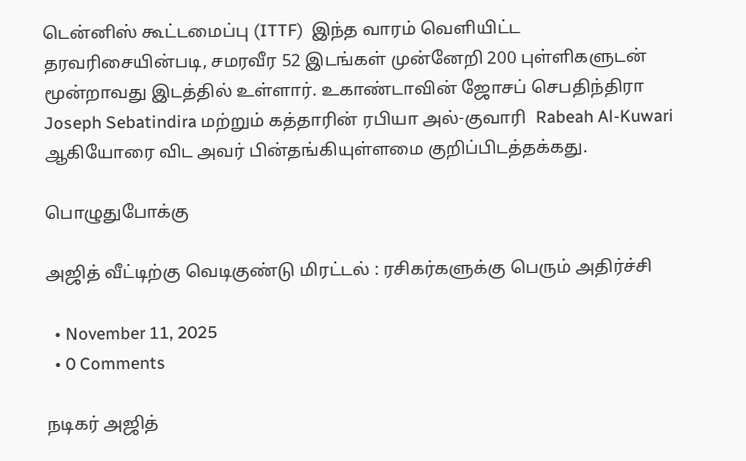டென்னிஸ் கூட்டமைப்பு (ITTF)  இந்த வாரம் வெளியிட்ட  தரவரிசையின்படி, சமரவீர 52 இடங்கள் முன்னேறி 200 புள்ளிகளுடன் மூன்றாவது இடத்தில் உள்ளார். உகாண்டாவின் ஜோசப் செபதிந்திரா Joseph Sebatindira மற்றும் கத்தாரின் ரபியா அல்-குவாரி  Rabeah Al-Kuwari  ஆகியோரை விட அவர் பின்தங்கியுள்ளமை குறிப்பிடத்தக்கது.

பொழுதுபோக்கு

அஜித் வீட்டிற்கு வெடிகுண்டு மிரட்டல் : ரசிகர்களுக்கு பெரும் அதிர்ச்சி

  • November 11, 2025
  • 0 Comments

நடிகர் அஜித்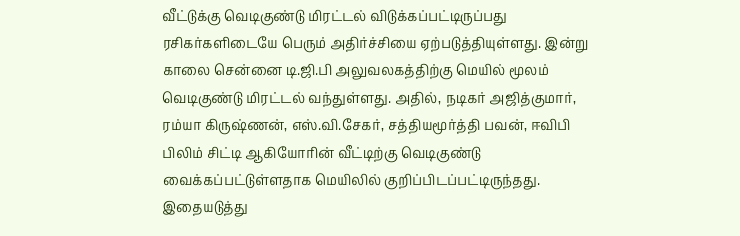வீட்டுக்கு வெடிகுண்டு மிரட்டல் விடுக்கப்பட்டிருப்பது ரசிகர்களிடையே பெரும் அதிர்ச்சியை ஏற்படுத்தியுள்ளது. இன்று காலை சென்னை டி.ஜி.பி அலுவலகத்திற்கு மெயில் மூலம் வெடிகுண்டு மிரட்டல் வந்துள்ளது. அதில், நடிகர் அஜித்குமார், ரம்யா கிருஷ்ணன், எஸ்.வி.சேகர், சத்தியமூர்த்தி பவன், ஈவிபி பிலிம் சிட்டி ஆகியோரின் வீட்டிற்கு வெடிகுண்டு வைக்கப்பட்டுள்ளதாக மெயிலில் குறிப்பிடப்பட்டிருந்தது. இதையடுத்து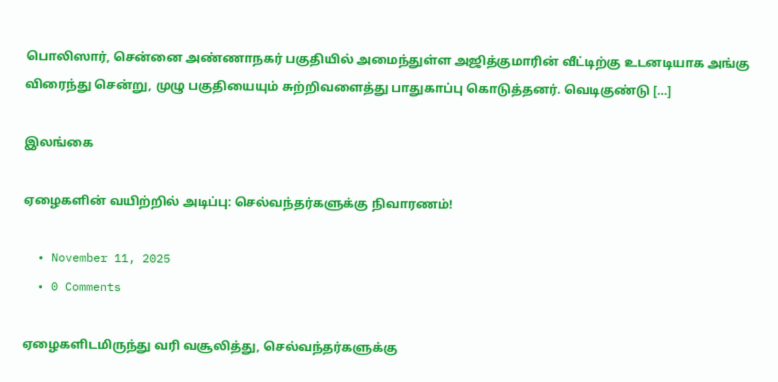பொலிஸார், சென்னை அண்ணாநகர் பகுதியில் அமைந்துள்ள அஜித்குமாரின் வீட்டிற்கு உடனடியாக அங்கு விரைந்து சென்று, முழு பகுதியையும் சுற்றிவளைத்து பாதுகாப்பு கொடுத்தனர். வெடிகுண்டு […]

இலங்கை

ஏழைகளின் வயிற்றில் அடிப்பு: செல்வந்தர்களுக்கு நிவாரணம்!

  • November 11, 2025
  • 0 Comments

ஏழைகளிடமிருந்து வரி வசூலித்து, செல்வந்தர்களுக்கு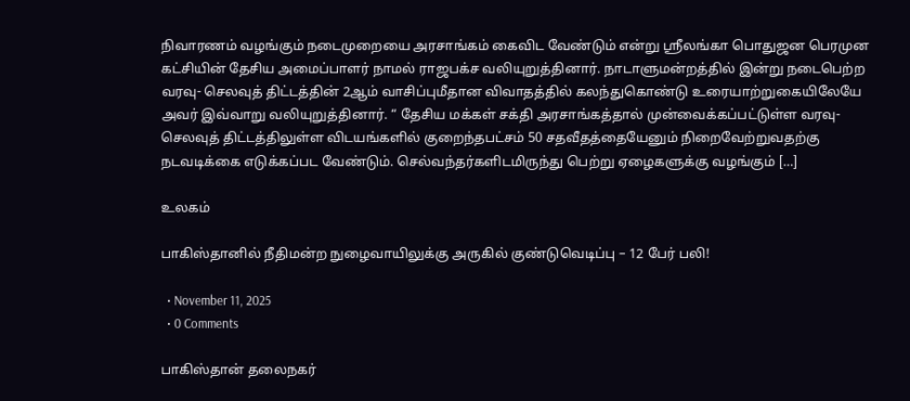நிவாரணம் வழங்கும் நடைமுறையை அரசாங்கம் கைவிட வேண்டும் என்று ஸ்ரீலங்கா பொதுஜன பெரமுன கட்சியின் தேசிய அமைப்பாளர் நாமல் ராஜபக்ச வலியுறுத்தினார். நாடாளுமன்றத்தில் இன்று நடைபெற்ற வரவு- செலவுத் திட்டத்தின் 2ஆம் வாசிப்புமீதான விவாதத்தில் கலந்துகொண்டு உரையாற்றுகையிலேயே அவர் இவ்வாறு வலியுறுத்தினார். “ தேசிய மக்கள் சக்தி அரசாங்கத்தால் முன்வைக்கப்பட்டுள்ள வரவு- செலவுத் திட்டத்திலுள்ள விடயங்களில் குறைந்தபட்சம் 50 சதவீதத்தையேனும் நிறைவேற்றுவதற்கு நடவடிக்கை எடுக்கப்பட வேண்டும். செல்வந்தர்களிடமிருந்து பெற்று ஏழைகளுக்கு வழங்கும் […]

உலகம்

பாகிஸ்தானில் நீதிமன்ற நுழைவாயிலுக்கு அருகில் குண்டுவெடிப்பு – 12 பேர் பலி!

  • November 11, 2025
  • 0 Comments

பாகிஸ்தான் தலைநகர்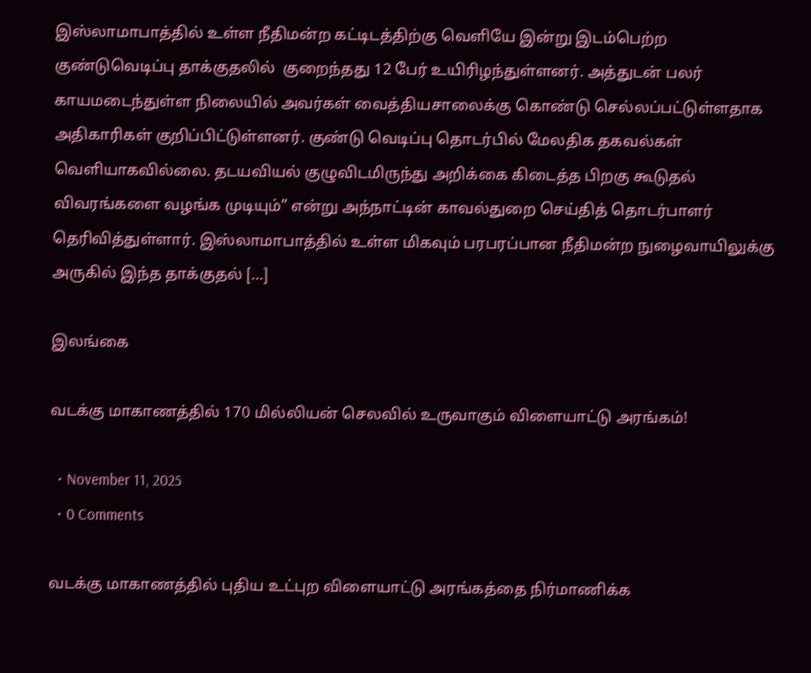இஸ்லாமாபாத்தில் உள்ள நீதிமன்ற கட்டிடத்திற்கு வெளியே இன்று இடம்பெற்ற  குண்டுவெடிப்பு தாக்குதலில்  குறைந்தது 12 பேர் உயிரிழந்துள்ளனர். அத்துடன் பலர் காயமடைந்துள்ள நிலையில் அவர்கள் வைத்தியசாலைக்கு கொண்டு செல்லப்பட்டுள்ளதாக அதிகாரிகள் குறிப்பிட்டுள்ளனர். குண்டு வெடிப்பு தொடர்பில் மேலதிக தகவல்கள் வெளியாகவில்லை. தடயவியல் குழுவிடமிருந்து அறிக்கை கிடைத்த பிறகு கூடுதல் விவரங்களை வழங்க முடியும்” என்று அந்நாட்டின் காவல்துறை செய்தித் தொடர்பாளர் தெரிவித்துள்ளார். இஸ்லாமாபாத்தில் உள்ள மிகவும் பரபரப்பான நீதிமன்ற நுழைவாயிலுக்கு அருகில் இந்த தாக்குதல் […]

இலங்கை

வடக்கு மாகாணத்தில் 170 மில்லியன் செலவில் உருவாகும் விளையாட்டு அரங்கம்!

  • November 11, 2025
  • 0 Comments

வடக்கு மாகாணத்தில் புதிய உட்புற விளையாட்டு அரங்கத்தை நிர்மாணிக்க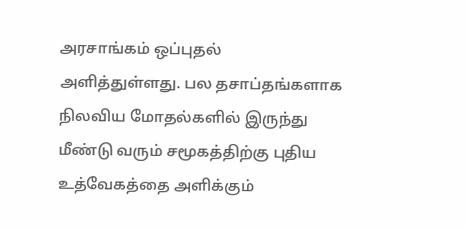அரசாங்கம் ஒப்புதல் அளித்துள்ளது. பல தசாப்தங்களாக நிலவிய மோதல்களில் இருந்து  மீண்டு வரும் சமூகத்திற்கு புதிய உத்வேகத்தை அளிக்கும்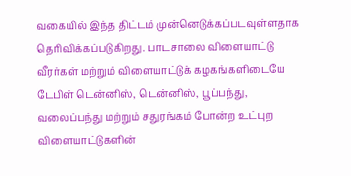வகையில் இந்த திட்டம் முன்னெடுக்கப்படவுள்ளதாக தெரிவிக்கப்படுகிறது. பாடசாலை விளையாட்டு வீரர்கள் மற்றும் விளையாட்டுக் கழகங்களிடையே டேபிள் டென்னிஸ், டென்னிஸ், பூப்பந்து, வலைப்பந்து மற்றும் சதுரங்கம் போன்ற உட்புற விளையாட்டுகளின்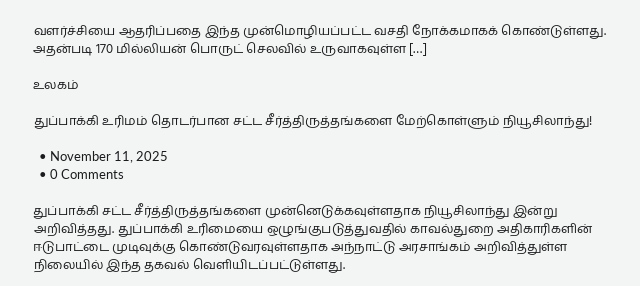வளர்ச்சியை ஆதரிப்பதை இந்த முன்மொழியப்பட்ட வசதி நோக்கமாகக் கொண்டுள்ளது. அதன்படி 170 மில்லியன் பொருட் செலவில் உருவாகவுள்ள […]

உலகம்

துப்பாக்கி உரிமம் தொடர்பான சட்ட சீர்த்திருத்தங்களை மேற்கொள்ளும் நியூசிலாந்து!

  • November 11, 2025
  • 0 Comments

துப்பாக்கி சட்ட சீர்த்திருத்தங்களை முன்னெடுக்கவுள்ளதாக நியூசிலாந்து இன்று அறிவித்தது. துப்பாக்கி உரிமையை ஒழுங்குபடுத்துவதில் காவல்துறை அதிகாரிகளின் ஈடுபாட்டை முடிவுக்கு கொண்டுவரவுள்ளதாக அந்நாட்டு அரசாங்கம் அறிவித்துள்ள நிலையில் இந்த தகவல் வெளியிடப்பட்டுள்ளது.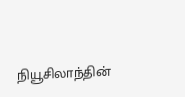நியூசிலாந்தின்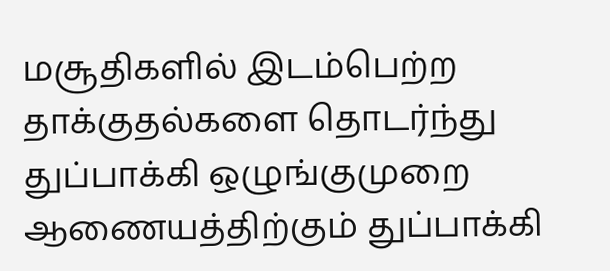மசூதிகளில் இடம்பெற்ற தாக்குதல்களை தொடர்ந்து துப்பாக்கி ஒழுங்குமுறை ஆணையத்திற்கும் துப்பாக்கி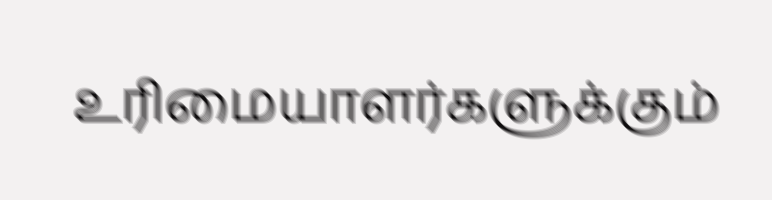உரிமையாளர்களுக்கும்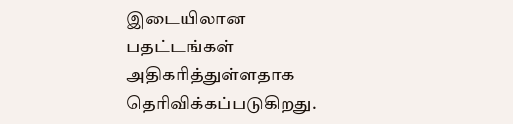இடையிலான பதட்டங்கள் அதிகரித்துள்ளதாக தெரிவிக்கப்படுகிறது.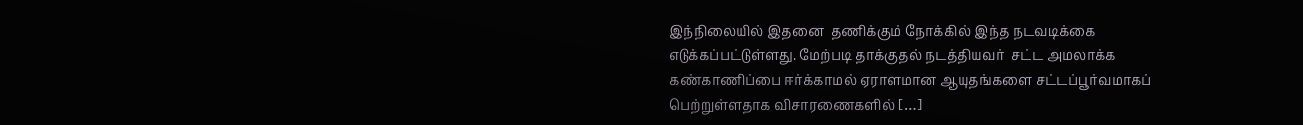இந்நிலையில் இதனை  தணிக்கும் நோக்கில் இந்த நடவடிக்கை எடுக்கப்பட்டுள்ளது. மேற்படி தாக்குதல் நடத்தியவர்  சட்ட அமலாக்க கண்காணிப்பை ஈர்க்காமல் ஏராளமான ஆயுதங்களை சட்டப்பூர்வமாகப் பெற்றுள்ளதாக விசாரணைகளில் […]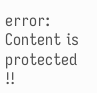error: Content is protected !!